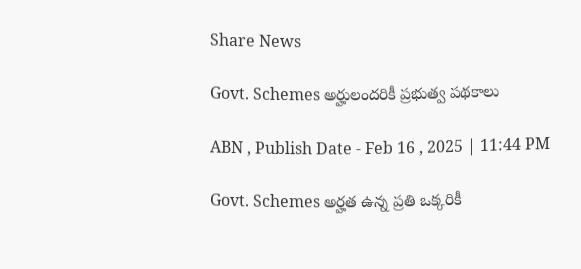Share News

Govt. Schemes అర్హులందరికీ ప్రభుత్వ పథకాలు

ABN , Publish Date - Feb 16 , 2025 | 11:44 PM

Govt. Schemes అర్హత ఉన్న ప్రతి ఒక్కరికీ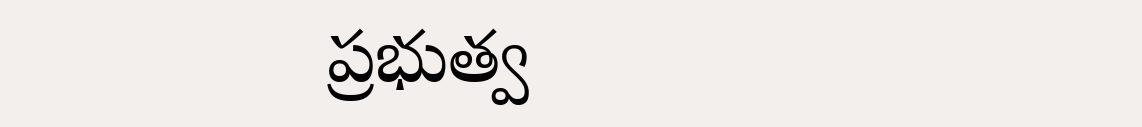ప్రభుత్వ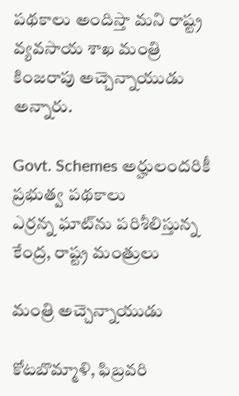పథకాలు అందిస్తా మని రాష్ట్ర వ్యవసాయ శాఖ మంత్రి కింజరాపు అచ్చెన్నాయుడు అన్నారు.

Govt. Schemes అర్హులందరికీ ప్రభుత్వ పథకాలు
ఎర్రన్న ఘాట్‌ను పరిశీలిస్తున్న కేంద్ర, రాష్ట్ర మంత్రులు

మంత్రి అచ్చెన్నాయుడు

కోటబొమ్మాళి, ఫిబ్రవరి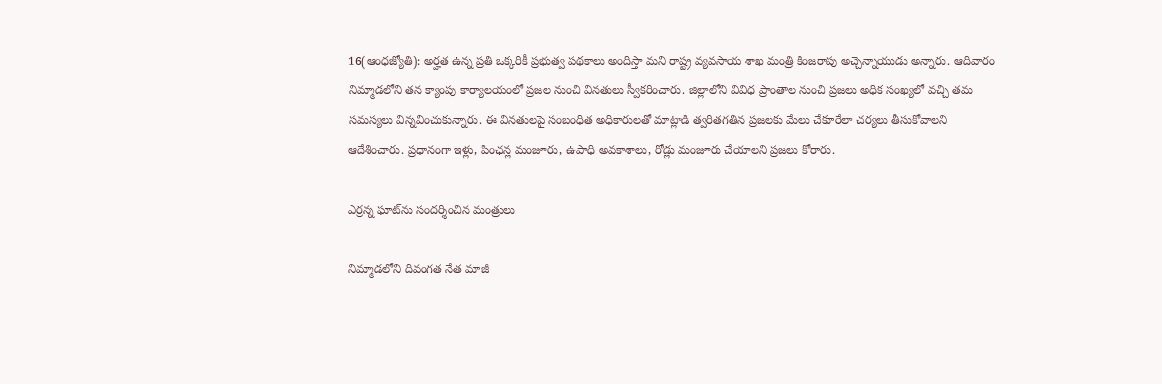16(ఆంధజ్యోతి): అర్హత ఉన్న ప్రతి ఒక్కరికీ ప్రభుత్వ పథకాలు అందిస్తా మని రాష్ట్ర వ్యవసాయ శాఖ మంత్రి కింజరాపు అచ్చెన్నాయుడు అన్నారు. ఆదివారం నిమ్మాడలోని తన క్యాంపు కార్యాలయంలో ప్రజల నుంచి వినతులు స్వీకరించారు. జిల్లాలోని వివిధ ప్రాంతాల నుంచి ప్రజలు అధిక సంఖ్యలో వచ్చి తమ సమస్యలు విన్నవించుకున్నారు. ఈ వినతులపై సంబంధిత అధికారులతో మాట్లాడి త్వరితగతిన ప్రజలకు మేలు చేకూరేలా చర్యలు తీసుకోవాలని ఆదేశించారు. ప్రధానంగా ఇళ్లు, పింఛన్ల మంజూరు, ఉపాధి అవకాశాలు, రోడ్లు మంజూరు చేయాలని ప్రజలు కోరారు.

ఎర్రన్న ఘాట్‌ను సందర్శించిన మంత్రులు

నిమ్మాడలోని దివంగత నేత మాజీ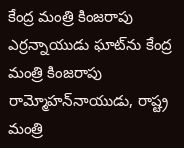కేంద్ర మంత్రి కింజరాపు ఎర్రన్నాయుడు ఘాట్‌ను కేంద్ర మంత్రి కింజరాపు రామ్మోహన్‌నాయుడు, రాష్ట్ర మంత్రి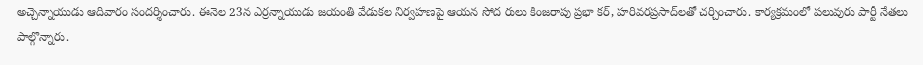అచ్చెన్నాయుడు ఆదివారం సందర్శించారు. ఈనెల 23న ఎర్రన్నాయుడు జయంతి వేడుకల నిర్వహణపై ఆయన సోద రులు కింజరాపు ప్రభా కర్‌, హరివరప్రసాద్‌లతో చర్చించారు. కార్యక్రమంలో పలువురు పార్టీ నేతలు పాల్గొన్నారు.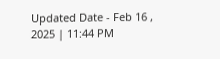Updated Date - Feb 16 , 2025 | 11:44 PM